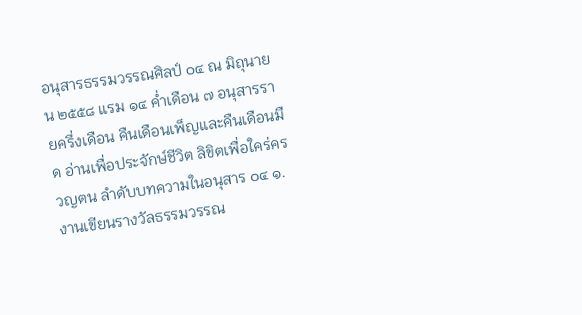อนุสารธรรมวรรณศิลป์ ๐๔ ณ มิถุนายน ๒๕๕๘ แรม ๑๔ ค่ำเดือน ๗ อนุสารรายครึ่งเดือน คืนเดือนเพ็ญและคืนเดือนมืด อ่านเพื่อประจักษ์ชีวิต ลิขิตเพื่อใคร่ครวญตน ลำดับบทความในอนุสาร ๐๔ ๑. งานเขียนรางวัลธรรมวรรณ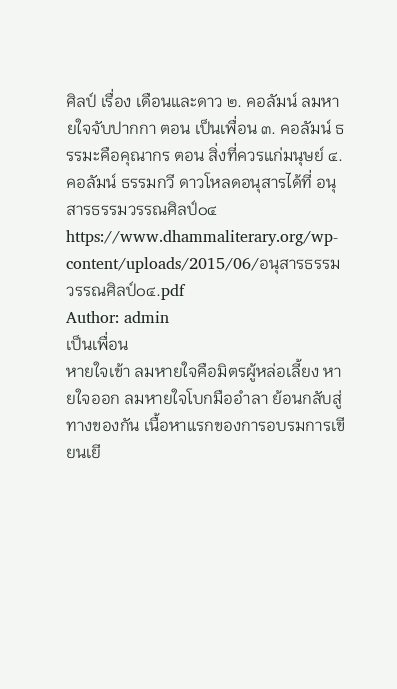ศิลป์ เรื่อง เดือนและดาว ๒. คอลัมน์ ลมหายใจจับปากกา ตอน เป็นเพื่อน ๓. คอลัมน์ ธรรมะคือคุณากร ตอน สิ่งที่ควรแก่มนุษย์ ๔. คอลัมน์ ธรรมกวี ดาวโหลดอนุสารได้ที่ อนุสารธรรมวรรณศิลป์๐๔ https://www.dhammaliterary.org/wp-content/uploads/2015/06/อนุสารธรรมวรรณศิลป์๐๔.pdf
Author: admin
เป็นเพื่อน
หายใจเข้า ลมหายใจคือมิตรผู้หล่อเลี้ยง หายใจออก ลมหายใจโบกมืออำลา ย้อนกลับสู่ทางของกัน เนื้อหาแรกของการอบรมการเขียนเยี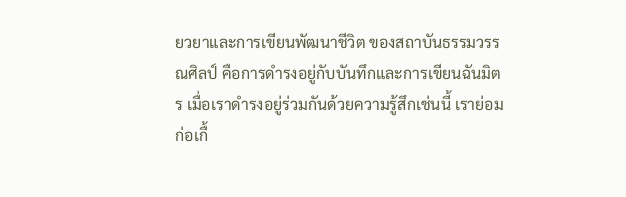ยวยาและการเขียนพัฒนาชีวิต ของสถาบันธรรมวรรณศิลป์ คือการดำรงอยู่กับบันทึกและการเขียนฉันมิตร เมื่อเราดำรงอยู่ร่วมกันด้วยความรู้สึกเช่นนี้ เราย่อมก่อเกื้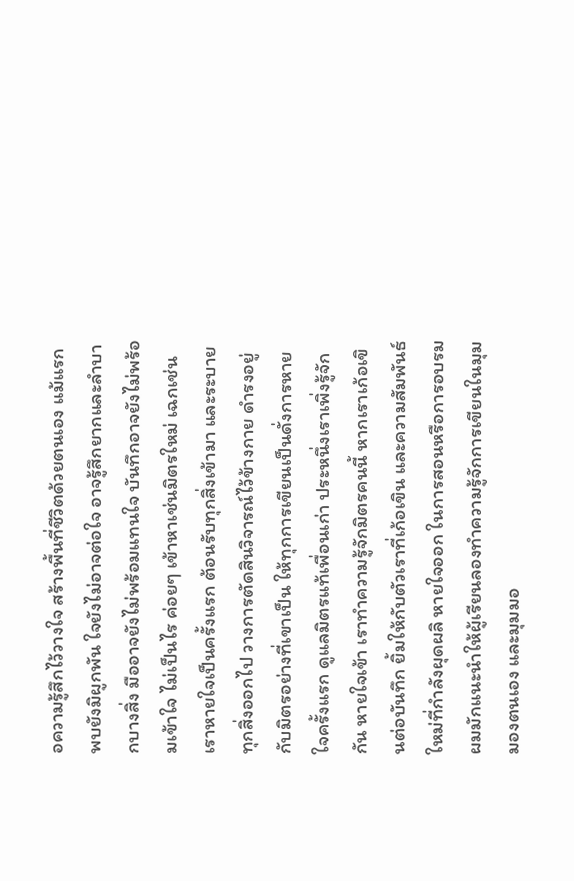อความรู้สึกไว้วางใจ สร้างพื้นที่ชีวิตด้วยตนเอง แม้แรกพบยังมิผูกพัน ใจยังไม่อาจต่อใจ อาจรู้สึกยากและลำบากบางสิ่ง มืออาจยังไม่พร้อมแทนใจ บันทึกอาจยังไม่พร้อมเข้าใจ ไม่เป็นไร ค่อยๆ เข้าหาเช่นมิตรใหม่ เฉกเช่นเราหายใจเป็นครั้งแรก ต้อนรับทุกสิ่งเข้ามา และระบายทุกสิ่งออกไป วางการตัดสินวิจารณ์ไว้ข้างกาย ดำรงอยู่กับมิตรอย่างที่เขาเป็น ให้ทุกการเขียนเป็นดั่งการหายใจครั้งแรก ดูแลมิตรแท้เพื่อนเก่า ประหนึ่งเราเพิ่งรู้จักกัน หายใจเข้า เราทำความรู้จักมิตรคนนี้ หากเราเก้อเขินต่อบันทึก ยิ้มให้กับตัวเราที่เก้อเขิน และความสัมพันธ์ใหม่ที่กำลังผุดผลิ หายใจออก ในการสอนหรือการอบรม ผมมักแนะนำให้ผู้เรียนลองทำความรู้จักการเขียนในมุมมองตนเอง และมุมมอ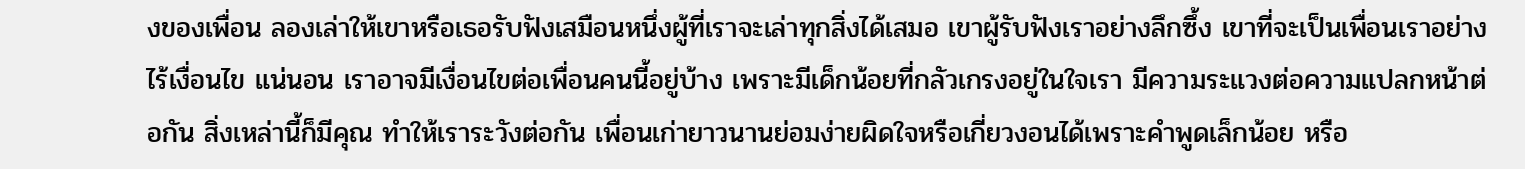งของเพื่อน ลองเล่าให้เขาหรือเธอรับฟังเสมือนหนึ่งผู้ที่เราจะเล่าทุกสิ่งได้เสมอ เขาผู้รับฟังเราอย่างลึกซึ้ง เขาที่จะเป็นเพื่อนเราอย่างไร้เงื่อนไข แน่นอน เราอาจมีเงื่อนไขต่อเพื่อนคนนี้อยู่บ้าง เพราะมีเด็กน้อยที่กลัวเกรงอยู่ในใจเรา มีความระแวงต่อความแปลกหน้าต่อกัน สิ่งเหล่านี้ก็มีคุณ ทำให้เราระวังต่อกัน เพื่อนเก่ายาวนานย่อมง่ายผิดใจหรือเกี่ยวงอนได้เพราะคำพูดเล็กน้อย หรือ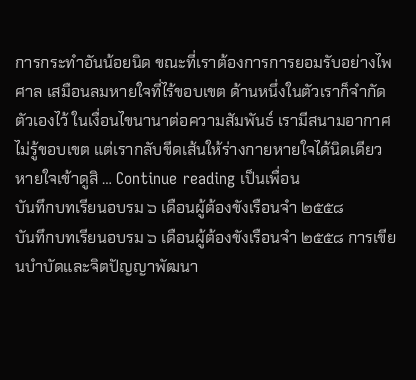การกระทำอันน้อยนิด ขณะที่เราต้องการการยอมรับอย่างไพศาล เสมือนลมหายใจที่ไร้ขอบเขต ด้านหนึ่งในตัวเราก็จำกัดตัวเองไว้ ในเงื่อนไขนานาต่อความสัมพันธ์ เรามีสนามอากาศไม่รู้ขอบเขต แต่เรากลับขีดเส้นให้ร่างกายหายใจได้นิดเดียว หายใจเข้าดูสิ … Continue reading เป็นเพื่อน
บันทึกบทเรียนอบรม ๖ เดือนผู้ต้องขังเรือนจำ ๒๕๕๘
บันทึกบทเรียนอบรม ๖ เดือนผู้ต้องขังเรือนจำ ๒๕๕๘ การเขียนบำบัดและจิตปัญญาพัฒนา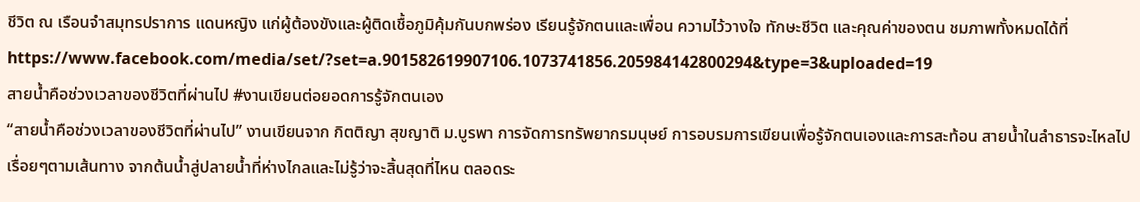ชีวิต ณ เรือนจำสมุทรปราการ แดนหญิง แก่ผู้ต้องขังและผู้ติดเชื้อภูมิคุ้มกันบกพร่อง เรียนรู้จักตนและเพื่อน ความไว้วางใจ ทักษะชีวิต และคุณค่าของตน ชมภาพทั้งหมดได้ที่ https://www.facebook.com/media/set/?set=a.901582619907106.1073741856.205984142800294&type=3&uploaded=19
สายน้ำคือช่วงเวลาของชีวิตที่ผ่านไป #งานเขียนต่อยอดการรู้จักตนเอง
“สายน้ำคือช่วงเวลาของชีวิตที่ผ่านไป” งานเขียนจาก กิตติญา สุขญาติ ม.บูรพา การจัดการทรัพยากรมนุษย์ การอบรมการเขียนเพื่อรู้จักตนเองและการสะท้อน สายน้ำในลำธารจะไหลไปเรื่อยๆตามเส้นทาง จากต้นน้ำสู่ปลายน้ำที่ห่างไกลและไม่รู้ว่าจะสิ้นสุดที่ไหน ตลอดระ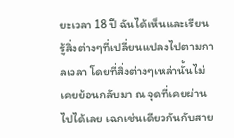ยะเวลา 18 ปี ฉันได้เห็นและเรียนรู้สิ่งต่างๆที่เปลี่ยนแปลงไปตามกาลเวลา โดยที่สิ่งต่างๆเหล่านั้นไม่เคยย้อนกลับมา ณ จุดที่เคยผ่านไปได้เลย เฉกเช่นเดียวกันกับสาย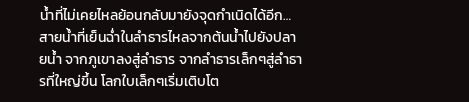น้ำที่ไม่เคยไหลย้อนกลับมายังจุดกำเนิดได้อีก… สายน้ำที่เย็นฉ่ำในลำธารไหลจากต้นน้ำไปยังปลายน้ำ จากภูเขาลงสู่ลำธาร จากลำธารเล็กๆสู่ลำธารที่ใหญ่ขึ้น โลกใบเล็กๆเริ่มเติบโต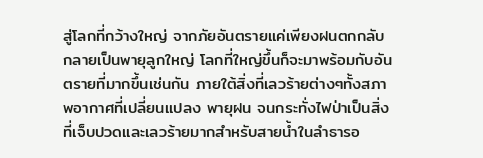สู่โลกที่กว้างใหญ่ จากภัยอันตรายแค่เพียงฝนตกกลับกลายเป็นพายุลูกใหญ่ โลกที่ใหญ่ขึ้นก็จะมาพร้อมกับอันตรายที่มากขึ้นเช่นกัน ภายใต้สิ่งที่เลวร้ายต่างๆทั้งสภาพอากาศที่เปลี่ยนแปลง พายุฝน จนกระทั่งไฟป่าเป็นสิ่งที่เจ็บปวดและเลวร้ายมากสำหรับสายน้ำในลำธารอ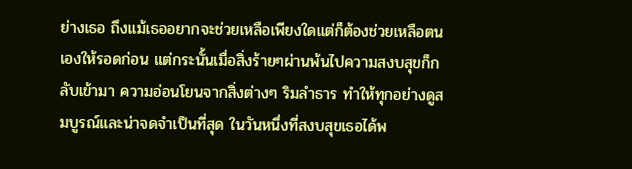ย่างเธอ ถึงแม้เธออยากจะช่วยเหลือเพียงใดแต่ก็ต้องช่วยเหลือตนเองให้รอดก่อน แต่กระนั้นเมื่อสิ่งร้ายๆผ่านพ้นไปความสงบสุขก็กลับเข้ามา ความอ่อนโยนจากสิ่งต่างๆ ริมลำธาร ทำให้ทุกอย่างดูสมบูรณ์และน่าจดจำเป็นที่สุด ในวันหนึ่งที่สงบสุขเธอได้พ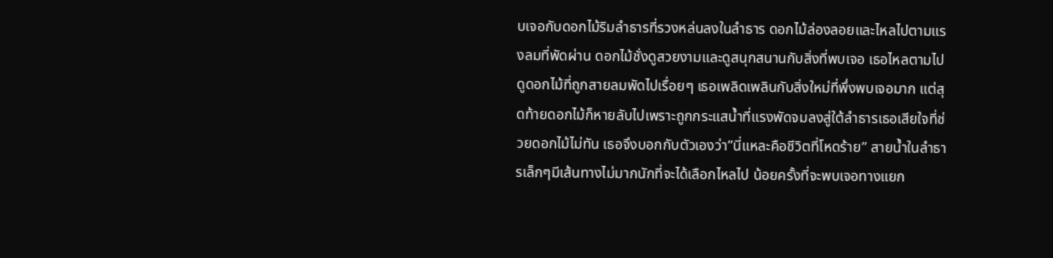บเจอกับดอกไม้ริมลำธารที่รวงหล่นลงในลำธาร ดอกไม้ล่องลอยและไหลไปตามแรงลมที่พัดผ่าน ดอกไม้ชั่งดูสวยงามและดูสนุกสนานกับสิ่งที่พบเจอ เธอไหลตามไปดูดอกไม้ที่ถูกสายลมพัดไปเรื่อยๆ เธอเพลิดเพลินกับสิ่งใหม่ที่พึ่งพบเจอมาก แต่สุดท้ายดอกไม้ก็หายลับไปเพราะถูกกระแสน้ำที่แรงพัดจมลงสู่ใต้ลำธารเธอเสียใจที่ช่วยดอกไม้ไม่ทัน เธอจึงบอกกับตัวเองว่า”นี่แหละคือชีวิตที่โหดร้าย” สายน้ำในลำธารเล็กๆมีเส้นทางไม่มากนักที่จะได้เลือกไหลไป น้อยครั้งที่จะพบเจอทางแยก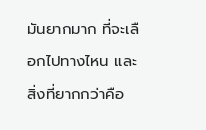มันยากมาก ที่จะเลือกไปทางไหน และสิ่งที่ยากกว่าคือ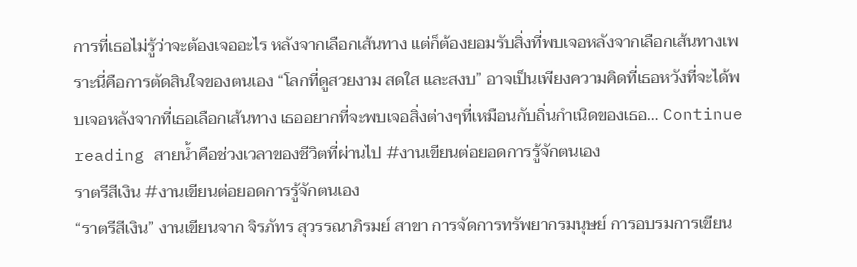การที่เธอไม่รู้ว่าจะต้องเจออะไร หลังจากเลือกเส้นทาง แต่ก็ต้องยอมรับสิ่งที่พบเจอหลังจากเลือกเส้นทางเพราะนี่คือการตัดสินใจของตนเอง “โลกที่ดูสวยงาม สดใส และสงบ” อาจเป็นเพียงความคิดที่เธอหวังที่จะได้พบเจอหลังจากที่เธอเลือกเส้นทาง เธออยากที่จะพบเจอสิ่งต่างๆที่เหมือนกับถิ่นกำเนิดของเธอ… Continue reading สายน้ำคือช่วงเวลาของชีวิตที่ผ่านไป #งานเขียนต่อยอดการรู้จักตนเอง
ราตรีสีเงิน #งานเขียนต่อยอดการรู้จักตนเอง
“ราตรีสีเงิน” งานเขียนจาก จิรภัทร สุวรรณาภิรมย์ สาขา การจัดการทรัพยากรมนุษย์ การอบรมการเขียน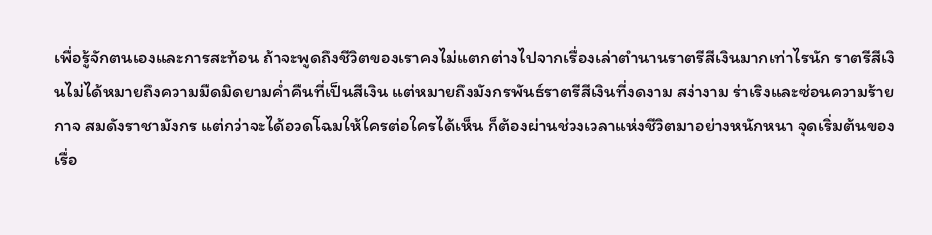เพื่อรู้จักตนเองและการสะท้อน ถ้าจะพูดถึงชีวิตของเราคงไม่แตกต่างไปจากเรื่องเล่าตำนานราตรีสีเงินมากเท่าไรนัก ราตรีสีเงินไม่ได้หมายถึงความมืดมิดยามค่ำคืนที่เป็นสีเงิน แต่หมายถึงมังกรพันธ์ราตรีสีเงินที่งดงาม สง่างาม ร่าเริงและซ่อนความร้ายกาจ สมดังราชามังกร แต่กว่าจะได้อวดโฉมให้ใครต่อใครได้เห็น ก็ต้องผ่านช่วงเวลาแห่งชีวิตมาอย่างหนักหนา จุดเริ่มต้นของเรื่อ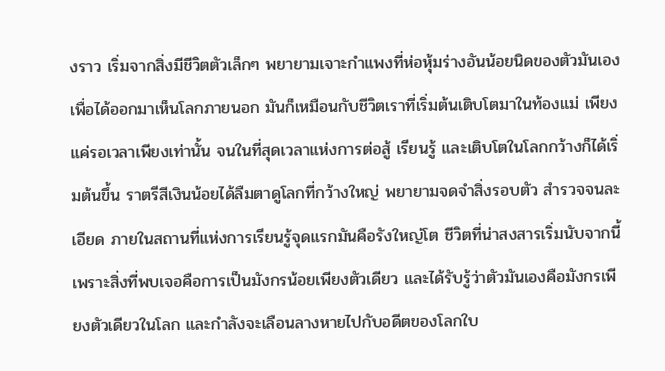งราว เริ่มจากสิ่งมีชีวิตตัวเล็กๆ พยายามเจาะกำแพงที่ห่อหุ้มร่างอันน้อยนิดของตัวมันเอง เพื่อได้ออกมาเห็นโลกภายนอก มันก็เหมือนกับชีวิตเราที่เริ่มต้นเติบโตมาในท้องแม่ เพียงแค่รอเวลาเพียงเท่านั้น จนในที่สุดเวลาแห่งการต่อสู้ เรียนรู้ และเติบโตในโลกกว้างก็ได้เริ่มต้นขึ้น ราตรีสีเงินน้อยได้ลืมตาดูโลกที่กว้างใหญ่ พยายามจดจำสิ่งรอบตัว สำรวจจนละเอียด ภายในสถานที่แห่งการเรียนรู้จุดแรกมันคือรังใหญ่โต ชีวิตที่น่าสงสารเริ่มนับจากนี้ เพราะสิ่งที่พบเจอคือการเป็นมังกรน้อยเพียงตัวเดียว และได้รับรู้ว่าตัวมันเองคือมังกรเพียงตัวเดียวในโลก และกำลังจะเลือนลางหายไปกับอดีตของโลกใบ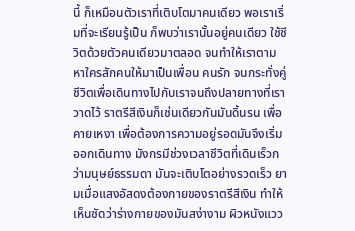นี้ ก็เหมือนตัวเราที่เติบโตมาคนเดียว พอเราเริ่มที่จะเรียนรู้เป็น ก็พบว่าเรานั้นอยู่คนเดียว ใช้ชีวิตด้วยตัวคนเดียวมาตลอด จนทำให้เราตามหาใครสักคนให้มาเป็นเพื่อน คนรัก จนกระทั่งคู่ชีวิตเพื่อเดินทางไปกับเราจนถึงปลายทางที่เราวาดไว้ ราตรีสีเงินก็เช่นเดียวกันมันดิ้นรน เพื่อคายเหงา เพื่อต้องการความอยู่รอดมันจึงเริ่มออกเดินทาง มังกรมีช่วงเวลาชีวิตที่เดินเร็วกว่ามนุษย์ธรรมดา มันจะเติบโตอย่างรวดเร็ว ยามเมื่อแสงอัสดงต้องกายของราตรีสีเงิน ทำให้เห็นชัดว่าร่างกายของมันสง่างาม ผิวหนังแวว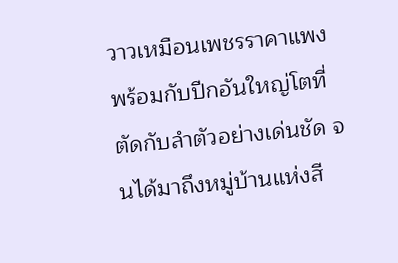วาวเหมือนเพชรราคาแพง พร้อมกับปีกอันใหญ่โตที่ตัดกับลำตัวอย่างเด่นชัด จนได้มาถึงหมู่บ้านแห่งสี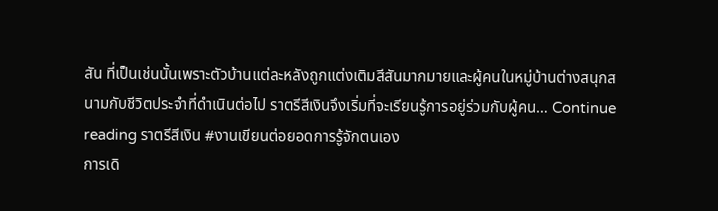สัน ที่เป็นเช่นนั้นเพราะตัวบ้านแต่ละหลังถูกแต่งเติมสีสันมากมายและผู้คนในหมู่บ้านต่างสนุกสนามกับชีวิตประจำที่ดำเนินต่อไป ราตรีสีเงินจึงเริ่มที่จะเรียนรู้การอยู่ร่วมกับผู้คน… Continue reading ราตรีสีเงิน #งานเขียนต่อยอดการรู้จักตนเอง
การเดิ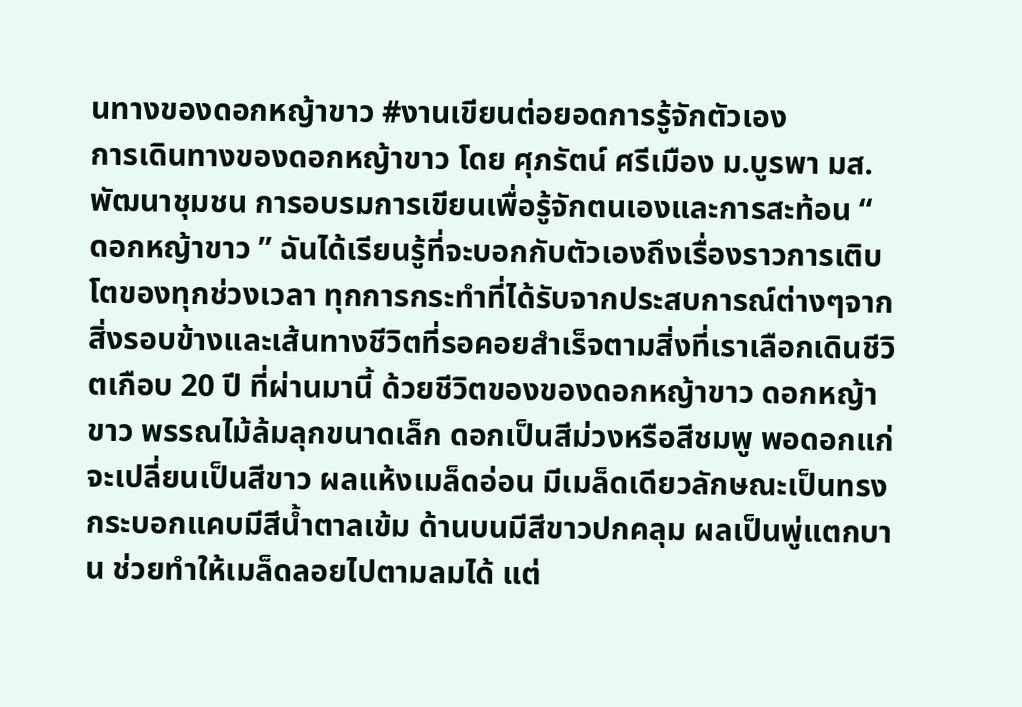นทางของดอกหญ้าขาว #งานเขียนต่อยอดการรู้จักตัวเอง
การเดินทางของดอกหญ้าขาว โดย ศุภรัตน์ ศรีเมือง ม.บูรพา มส.พัฒนาชุมชน การอบรมการเขียนเพื่อรู้จักตนเองและการสะท้อน “ ดอกหญ้าขาว ” ฉันได้เรียนรู้ที่จะบอกกับตัวเองถึงเรื่องราวการเติบโตของทุกช่วงเวลา ทุกการกระทำที่ได้รับจากประสบการณ์ต่างๆจากสิ่งรอบข้างและเส้นทางชีวิตที่รอคอยสำเร็จตามสิ่งที่เราเลือกเดินชีวิตเกือบ 20 ปี ที่ผ่านมานี้ ด้วยชีวิตของของดอกหญ้าขาว ดอกหญ้าขาว พรรณไม้ล้มลุกขนาดเล็ก ดอกเป็นสีม่วงหรือสีชมพู พอดอกแก่จะเปลี่ยนเป็นสีขาว ผลแห้งเมล็ดอ่อน มีเมล็ดเดียวลักษณะเป็นทรงกระบอกแคบมีสีน้ำตาลเข้ม ด้านบนมีสีขาวปกคลุม ผลเป็นพู่แตกบาน ช่วยทำให้เมล็ดลอยไปตามลมได้ แต่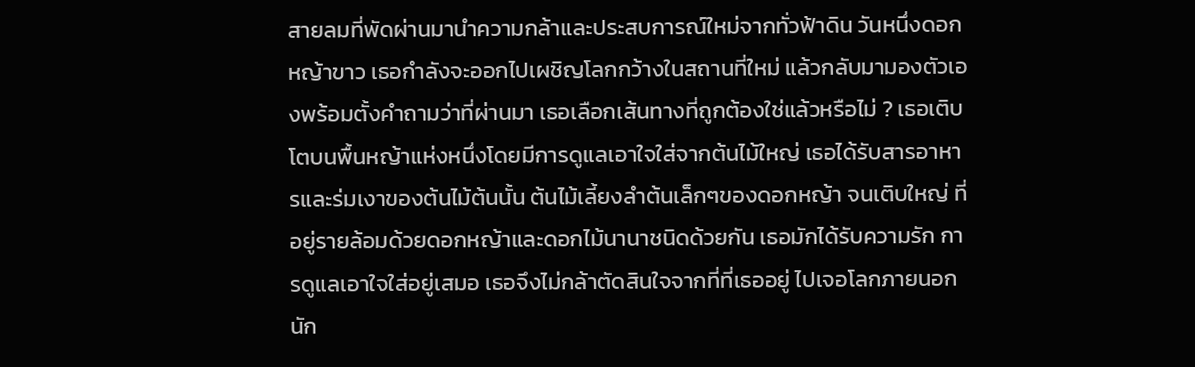สายลมที่พัดผ่านมานำความกล้าและประสบการณ์ใหม่จากทั่วฟ้าดิน วันหนึ่งดอกหญ้าขาว เธอกำลังจะออกไปเผชิญโลกกว้างในสถานที่ใหม่ แล้วกลับมามองตัวเองพร้อมตั้งคำถามว่าที่ผ่านมา เธอเลือกเส้นทางที่ถูกต้องใช่แล้วหรือไม่ ? เธอเติบโตบนพื้นหญ้าแห่งหนึ่งโดยมีการดูแลเอาใจใส่จากต้นไม้ใหญ่ เธอได้รับสารอาหารและร่มเงาของต้นไม้ต้นนั้น ต้นไม้เลี้ยงลำต้นเล็กๆของดอกหญ้า จนเติบใหญ่ ที่อยู่รายล้อมด้วยดอกหญ้าและดอกไม้นานาชนิดด้วยกัน เธอมักได้รับความรัก การดูแลเอาใจใส่อยู่เสมอ เธอจึงไม่กล้าตัดสินใจจากที่ที่เธออยู่ ไปเจอโลกภายนอกนัก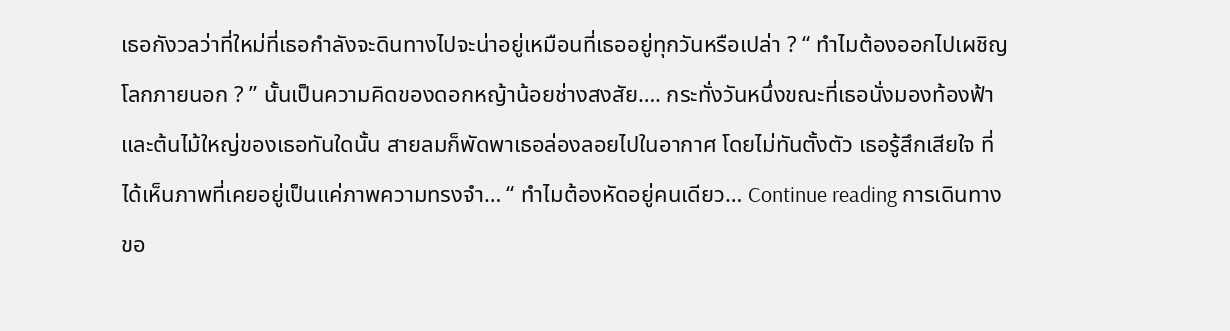เธอกังวลว่าที่ใหม่ที่เธอกำลังจะดินทางไปจะน่าอยู่เหมือนที่เธออยู่ทุกวันหรือเปล่า ? “ ทำไมต้องออกไปเผชิญโลกภายนอก ? ” นั้นเป็นความคิดของดอกหญ้าน้อยช่างสงสัย…. กระทั่งวันหนึ่งขณะที่เธอนั่งมองท้องฟ้าและต้นไม้ใหญ่ของเธอทันใดนั้น สายลมก็พัดพาเธอล่องลอยไปในอากาศ โดยไม่ทันตั้งตัว เธอรู้สึกเสียใจ ที่ได้เห็นภาพที่เคยอยู่เป็นแค่ภาพความทรงจำ… “ ทำไมต้องหัดอยู่คนเดียว… Continue reading การเดินทางขอ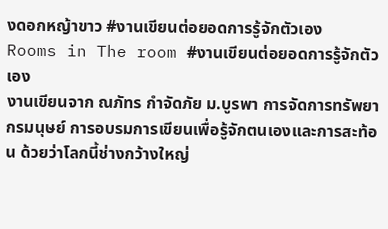งดอกหญ้าขาว #งานเขียนต่อยอดการรู้จักตัวเอง
Rooms in The room #งานเขียนต่อยอดการรู้จักตัวเอง
งานเขียนจาก ณภัทร กำจัดภัย ม.บูรพา การจัดการทรัพยากรมนุษย์ การอบรมการเขียนเพื่อรู้จักตนเองและการสะท้อน ด้วยว่าโลกนี้ช่างกว้างใหญ่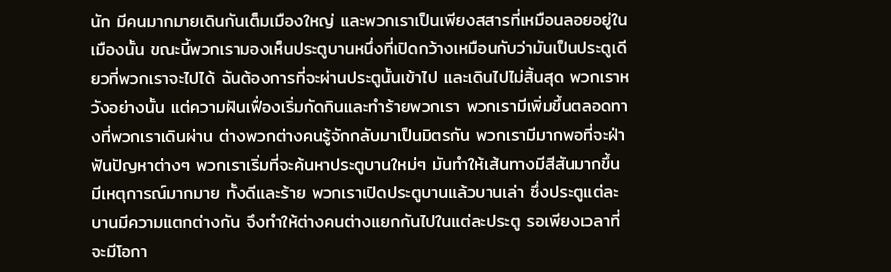นัก มีคนมากมายเดินกันเต็มเมืองใหญ่ และพวกเราเป็นเพียงสสารที่เหมือนลอยอยู่ในเมืองนั้น ขณะนี้พวกเรามองเห็นประตูบานหนึ่งที่เปิดกว้างเหมือนกับว่ามันเป็นประตูเดียวที่พวกเราจะไปได้ ฉันต้องการที่จะผ่านประตูนั้นเข้าไป และเดินไปไม่สิ้นสุด พวกเราหวังอย่างนั้น แต่ความฝันเฟื่องเริ่มกัดกินและทำร้ายพวกเรา พวกเรามีเพิ่มขึ้นตลอดทางที่พวกเราเดินผ่าน ต่างพวกต่างคนรู้จักกลับมาเป็นมิตรกัน พวกเรามีมากพอที่จะฝ่าฟันปัญหาต่างๆ พวกเราเริ่มที่จะค้นหาประตูบานใหม่ๆ มันทำให้เส้นทางมีสีสันมากขึ้น มีเหตุการณ์มากมาย ทั้งดีและร้าย พวกเราเปิดประตูบานแล้วบานเล่า ซึ่งประตูแต่ละบานมีความแตกต่างกัน จึงทำให้ต่างคนต่างแยกกันไปในแต่ละประตู รอเพียงเวลาที่จะมีโอกา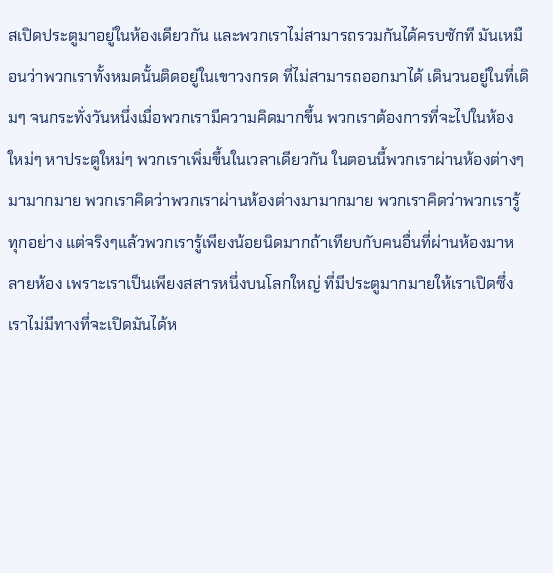สเปิดประตูมาอยู่ในห้องเดียวกัน และพวกเราไม่สามารถรวมกันได้ครบซักที มันเหมือนว่าพวกเราทั้งหมดนั้นติดอยู่ในเขาวงกรด ที่ไม่สามารถออกมาได้ เดินวนอยู่ในที่เดิมๆ จนกระทั่งวันหนึ่งเมื่อพวกเรามีความคิดมากขึ้น พวกเราต้องการที่จะไปในห้องใหม่ๆ หาประตูใหม่ๆ พวกเราเพิ่มขึ้นในเวลาเดียวกัน ในตอนนี้พวกเราผ่านห้องต่างๆมามากมาย พวกเราคิดว่าพวกเราผ่านห้องต่างมามากมาย พวกเราคิดว่าพวกเรารู้ทุกอย่าง แต่จริงๆแล้วพวกเรารู้เพียงน้อยนิดมากถ้าเทียบกับคนอื่นที่ผ่านห้องมาหลายห้อง เพราะเราเป็นเพียงสสารหนึ่งบนโลกใหญ่ ที่มีประตูมากมายให้เราเปิดซึ่งเราไม่มีทางที่จะเปิดมันได้ห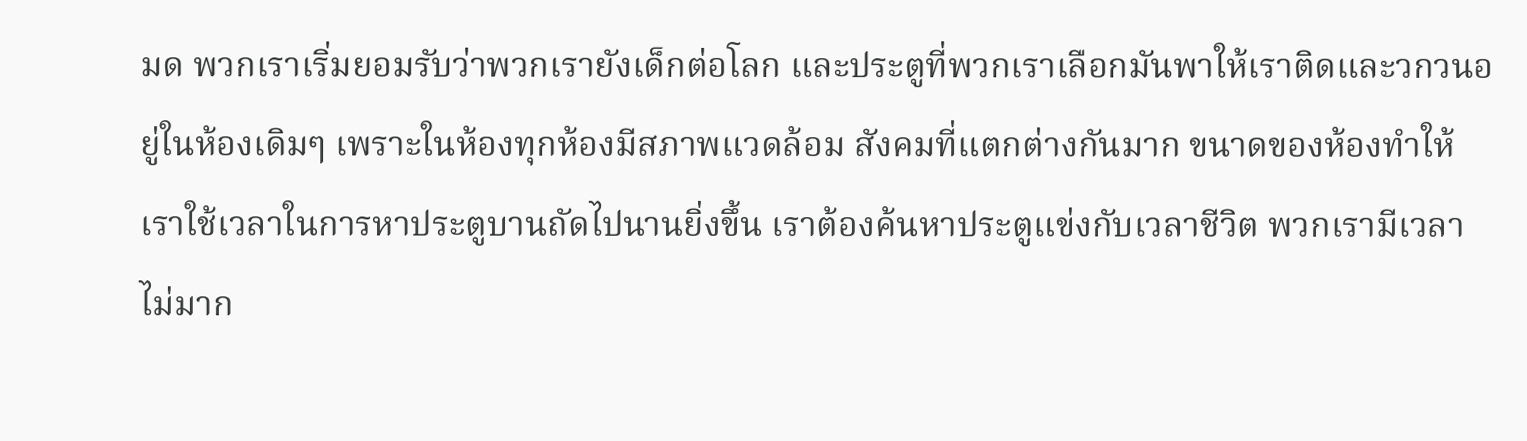มด พวกเราเริ่มยอมรับว่าพวกเรายังเด็กต่อโลก และประตูที่พวกเราเลือกมันพาให้เราติดและวกวนอยู่ในห้องเดิมๆ เพราะในห้องทุกห้องมีสภาพแวดล้อม สังคมที่แตกต่างกันมาก ขนาดของห้องทำให้เราใช้เวลาในการหาประตูบานถัดไปนานยิ่งขึ้น เราต้องค้นหาประตูแข่งกับเวลาชีวิต พวกเรามีเวลาไม่มาก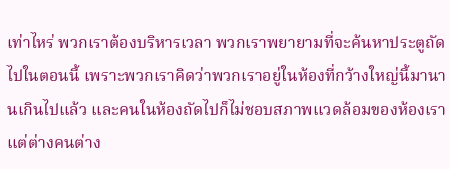เท่าไหร่ พวกเราต้องบริหารเวลา พวกเราพยายามที่จะค้นหาประตูถัดไปในตอนนี้ เพราะพวกเราคิดว่าพวกเราอยู่ในห้องที่กว้างใหญ่นี้มานานเกินไปแล้ว และคนในห้องถัดไปก็ไม่ชอบสภาพแวดล้อมของห้องเรา แต่ต่างคนต่าง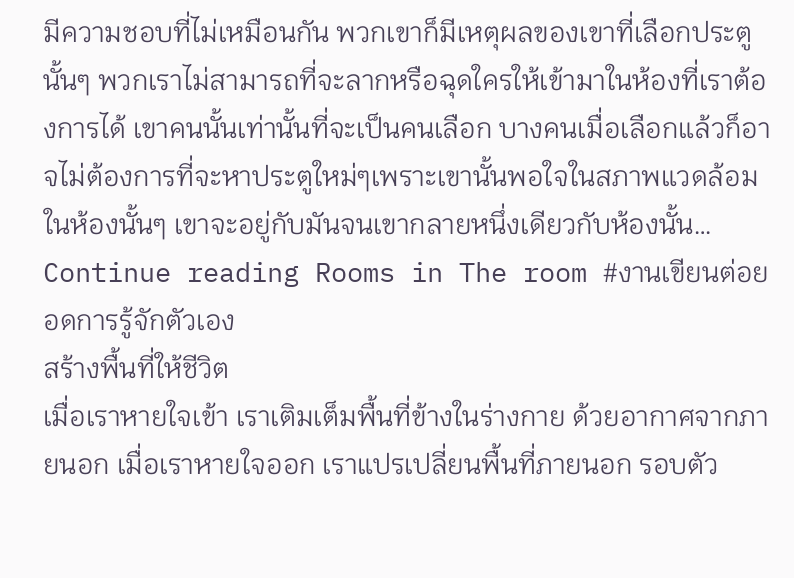มีความชอบที่ไม่เหมือนกัน พวกเขาก็มีเหตุผลของเขาที่เลือกประตูนั้นๆ พวกเราไม่สามารถที่จะลากหรือฉุดใครให้เข้ามาในห้องที่เราต้องการได้ เขาคนนั้นเท่านั้นที่จะเป็นคนเลือก บางคนเมื่อเลือกแล้วก็อาจไม่ต้องการที่จะหาประตูใหม่ๆเพราะเขานั้นพอใจในสภาพแวดล้อมในห้องนั้นๆ เขาจะอยู่กับมันจนเขากลายหนึ่งเดียวกับห้องนั้น… Continue reading Rooms in The room #งานเขียนต่อยอดการรู้จักตัวเอง
สร้างพื้นที่ให้ชีวิต
เมื่อเราหายใจเข้า เราเติมเต็มพื้นที่ข้างในร่างกาย ด้วยอากาศจากภายนอก เมื่อเราหายใจออก เราแปรเปลี่ยนพื้นที่ภายนอก รอบตัว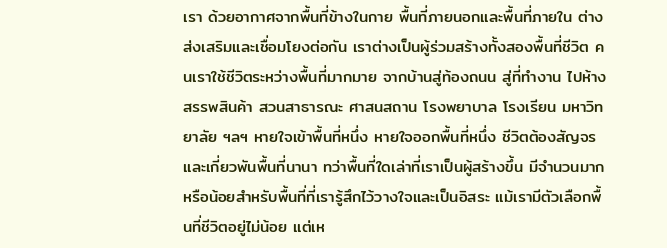เรา ด้วยอากาศจากพื้นที่ข้างในกาย พื้นที่ภายนอกและพื้นที่ภายใน ต่างส่งเสริมและเชื่อมโยงต่อกัน เราต่างเป็นผู้ร่วมสร้างทั้งสองพื้นที่ชีวิต คนเราใช้ชีวิตระหว่างพื้นที่มากมาย จากบ้านสู่ท้องถนน สู่ที่ทำงาน ไปห้างสรรพสินค้า สวนสาธารณะ ศาสนสถาน โรงพยาบาล โรงเรียน มหาวิทยาลัย ฯลฯ หายใจเข้าพื้นที่หนึ่ง หายใจออกพื้นที่หนึ่ง ชีวิตต้องสัญจรและเกี่ยวพันพื้นที่นานา ทว่าพื้นที่ใดเล่าที่เราเป็นผู้สร้างขึ้น มีจำนวนมากหรือน้อยสำหรับพื้นที่ที่เรารู้สึกไว้วางใจและเป็นอิสระ แม้เรามีตัวเลือกพื้นที่ชีวิตอยู่ไม่น้อย แต่เห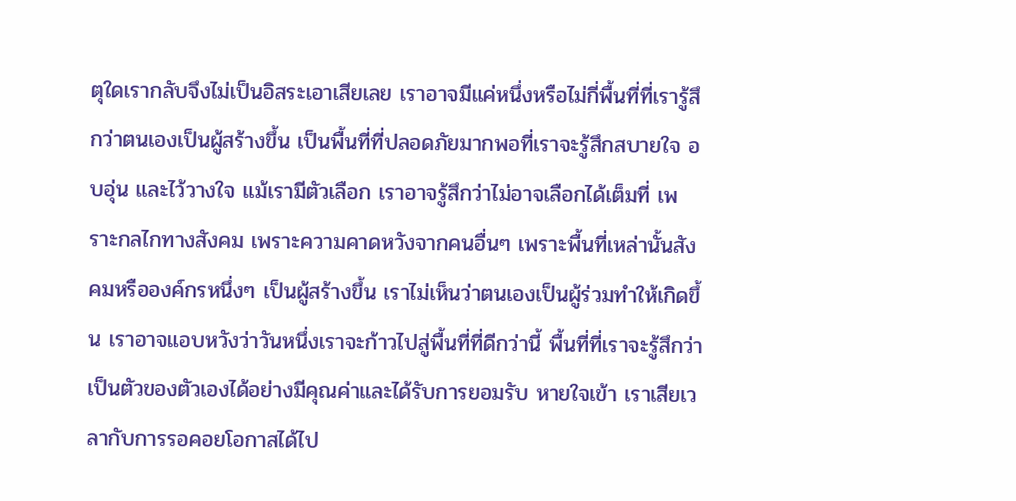ตุใดเรากลับจึงไม่เป็นอิสระเอาเสียเลย เราอาจมีแค่หนึ่งหรือไม่กี่พื้นที่ที่เรารู้สึกว่าตนเองเป็นผู้สร้างขึ้น เป็นพื้นที่ที่ปลอดภัยมากพอที่เราจะรู้สึกสบายใจ อบอุ่น และไว้วางใจ แม้เรามีตัวเลือก เราอาจรู้สึกว่าไม่อาจเลือกได้เต็มที่ เพราะกลไกทางสังคม เพราะความคาดหวังจากคนอื่นๆ เพราะพื้นที่เหล่านั้นสังคมหรือองค์กรหนึ่งๆ เป็นผู้สร้างขึ้น เราไม่เห็นว่าตนเองเป็นผู้ร่วมทำให้เกิดขึ้น เราอาจแอบหวังว่าวันหนึ่งเราจะก้าวไปสู่พื้นที่ที่ดีกว่านี้ พื้นที่ที่เราจะรู้สึกว่าเป็นตัวของตัวเองได้อย่างมีคุณค่าและได้รับการยอมรับ หายใจเข้า เราเสียเวลากับการรอคอยโอกาสได้ไป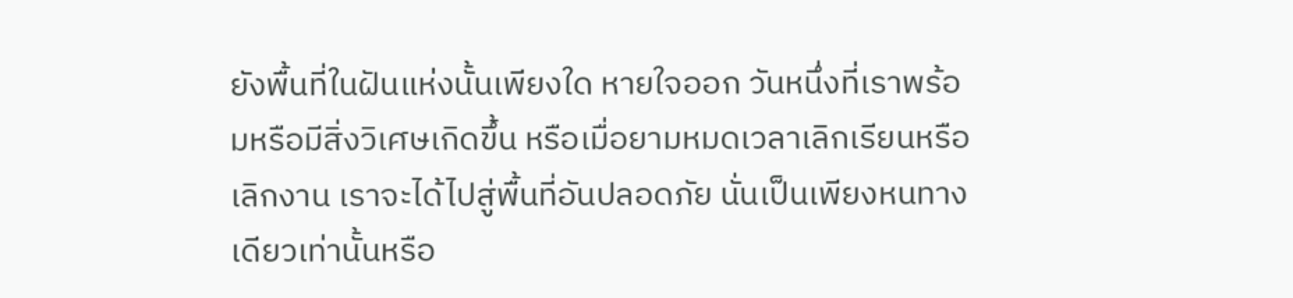ยังพื้นที่ในฝันแห่งนั้นเพียงใด หายใจออก วันหนึ่งที่เราพร้อมหรือมีสิ่งวิเศษเกิดขึ้น หรือเมื่อยามหมดเวลาเลิกเรียนหรือเลิกงาน เราจะได้ไปสู่พื้นที่อันปลอดภัย นั่นเป็นเพียงหนทางเดียวเท่านั้นหรือ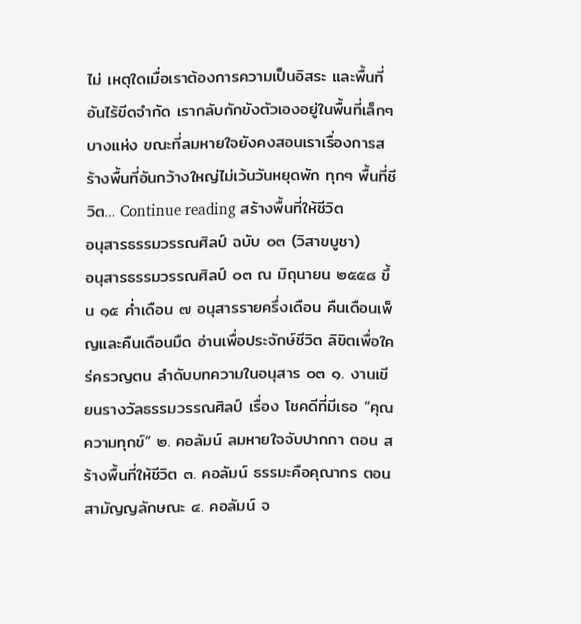ไม่ เหตุใดเมื่อเราต้องการความเป็นอิสระ และพื้นที่อันไร้ขีดจำกัด เรากลับกักขังตัวเองอยู่ในพื้นที่เล็กๆ บางแห่ง ขณะที่ลมหายใจยังคงสอนเราเรื่องการสร้างพื้นที่อันกว้างใหญ่ไม่เว้นวันหยุดพัก ทุกๆ พื้นที่ชีวิต… Continue reading สร้างพื้นที่ให้ชีวิต
อนุสารธรรมวรรณศิลป์ ฉบับ ๐๓ (วิสาขบูชา)
อนุสารธรรมวรรณศิลป์ ๐๓ ณ มิถุนายน ๒๕๕๘ ขึ้น ๑๕ ค่ำเดือน ๗ อนุสารรายครึ่งเดือน คืนเดือนเพ็ญและคืนเดือนมืด อ่านเพื่อประจักษ์ชีวิต ลิขิตเพื่อใคร่ครวญตน ลำดับบทความในอนุสาร ๐๓ ๑. งานเขียนรางวัลธรรมวรรณศิลป์ เรื่อง โชคดีที่มีเธอ “คุณความทุกข์” ๒. คอลัมน์ ลมหายใจจับปากกา ตอน สร้างพื้นที่ให้ชีวิต ๓. คอลัมน์ ธรรมะคือคุณากร ตอน สามัญญลักษณะ ๔. คอลัมน์ จ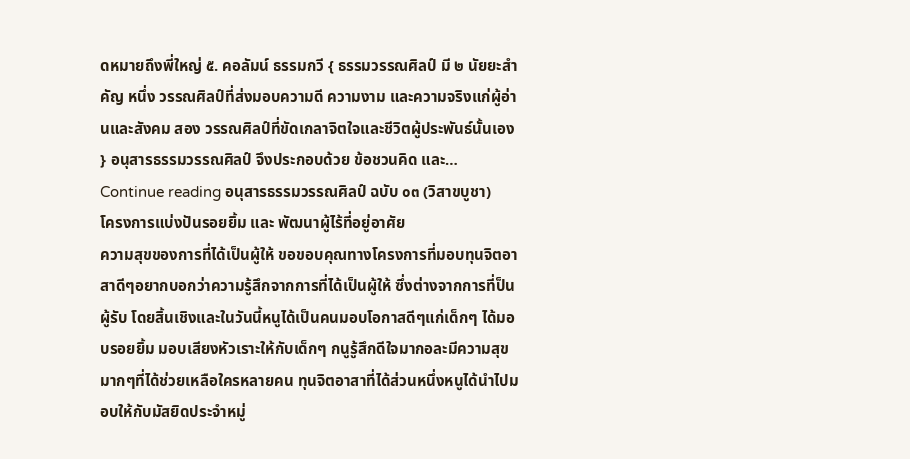ดหมายถึงพี่ใหญ่ ๕. คอลัมน์ ธรรมกวี { ธรรมวรรณศิลป์ มี ๒ นัยยะสำคัญ หนึ่ง วรรณศิลป์ที่ส่งมอบความดี ความงาม และความจริงแก่ผู้อ่านและสังคม สอง วรรณศิลป์ที่ขัดเกลาจิตใจและชีวิตผู้ประพันธ์นั้นเอง } อนุสารธรรมวรรณศิลป์ จึงประกอบด้วย ข้อชวนคิด และ… Continue reading อนุสารธรรมวรรณศิลป์ ฉบับ ๐๓ (วิสาขบูชา)
โครงการแบ่งปันรอยยิ้ม และ พัฒนาผู้ไร้ที่อยู่อาศัย
ความสุขของการที่ได้เป็นผู้ให้ ขอขอบคุณทางโครงการที่มอบทุนจิตอาสาดีๆอยากบอกว่าความรู้สึกจากการที่ได้เป็นผู้ให้ ซึ่งต่างจากการที่ป็นผู้รับ โดยสิ้นเชิงและในวันนี้หนูได้เป็นคนมอบโอกาสดีๆแก่เด็กๆ ได้มอบรอยยิ้ม มอบเสียงหัวเราะให้กับเด็กๆ กนูรู้สึกดีใจมากอละมีความสุขมากๆที่ได้ช่วยเหลือใครหลายคน ทุนจิตอาสาที่ได้ส่วนหนึ่งหนูได้นำไปมอบให้กับมัสยิดประจำหมู่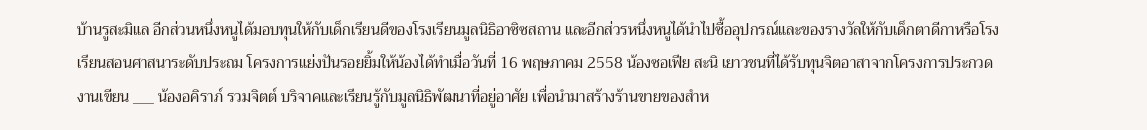บ้านรูสะมิแล อีกส่วนหนึ่งหนูได้มอบทุนให้กับเด็กเรียนดีของโรงเรียนมูลนิธิอาซิซสถาน และอีกส่วรหนึ่งหนูได้นำไปซื้ออุปกรณ์และของรางวัลให้กับเด็กตาดีกาหรือโรงเรียนสอนศาสนาระดับประถม โครงการแย่งปันรอยยิ้มให้น้องได้ทำเมื่อวันที่ 16 พฤษภาคม 2558 น้องซอเฟีย สะนิ เยาวชนที่ได้รับทุนจิตอาสาจากโครงการประกวดงานเขียน ___ น้องอคิราภ์ รวมจิตต์ บริจาคและเรียนรู้กับมูลนิธิพัฒนาที่อยู่อาศัย เพื่อนำมาสร้างร้านขายของสำห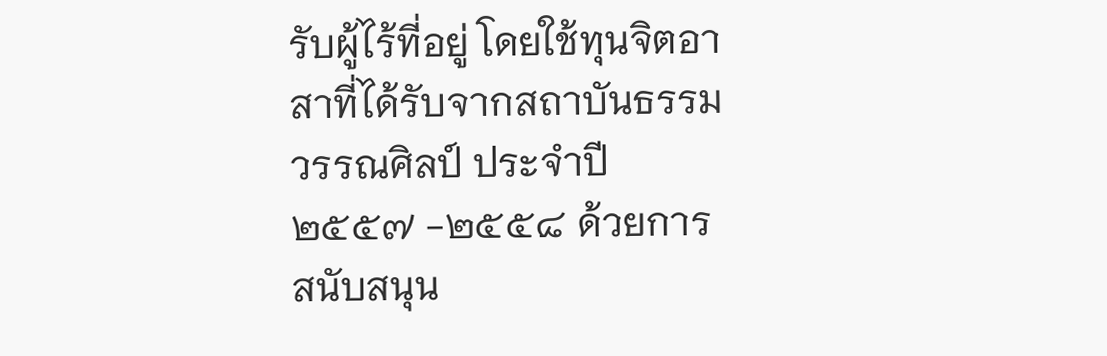รับผู้ไร้ที่อยู่ โดยใช้ทุนจิตอาสาที่ได้รับจากสถาบันธรรมวรรณศิลป์ ประจำปี ๒๕๕๗ -๒๕๕๘ ด้วยการสนับสนุน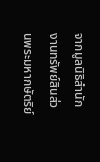จากมูลนิธิสำนักงานทรัพย์สินส่วนพระมหากษัตริย์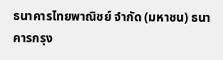ธนาคารไทยพาณิชย์ จำกัด (มหาชน) ธนาคารกรุง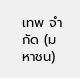เทพ จำกัด (มหาชน)